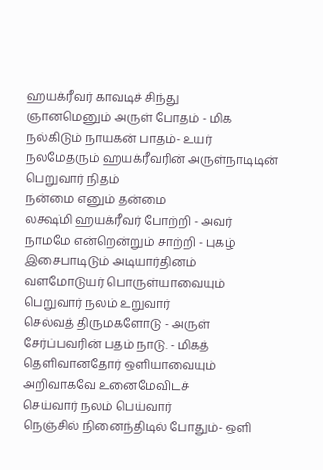ஹயக்ரீவர் காவடிச் சிந்து
ஞானமெனும் அருள் போதம் - மிக
நல்கிடும் நாயகன் பாதம்- உயர்
நலமேதரும் ஹயக்ரீவரின் அருள்நாடிடின்
பெறுவார் நிதம்
நன்மை எனும் தன்மை
லக்ஷ்மி ஹயக்ரீவர் போற்றி - அவர்
நாமமே என்றென்றும் சாற்றி - புகழ்
இசைபாடிடும் அடியார்தினம்
வளமோடுயர் பொருள்யாவையும்
பெறுவார் நலம் உறுவார்
செல்வத் திருமகளோடு - அருள்
சேர்ப்பவரின் பதம் நாடு. - மிகத்
தெளிவானதோர் ஒளியாவையும்
அறிவாகவே உனைமேவிடச்
செய்வார் நலம் பெய்வார்
நெஞ்சில் நினைந்திடில் போதும்- ஒளி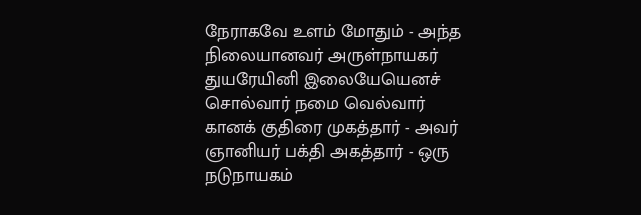நேராகவே உளம் மோதும் - அந்த
நிலையானவர் அருள்நாயகர்
துயரேயினி இலையேயெனச்
சொல்வார் நமை வெல்வார்
கானக் குதிரை முகத்தார் - அவர்
ஞானியர் பக்தி அகத்தார் - ஒரு
நடுநாயகம்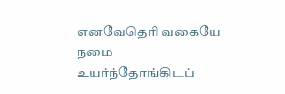எனவேதெரி வகையே
நமை உயர்ந்தோங்கிடப்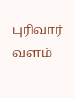புரிவார் வளம்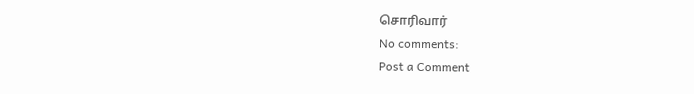சொரிவார்
No comments:
Post a Comment